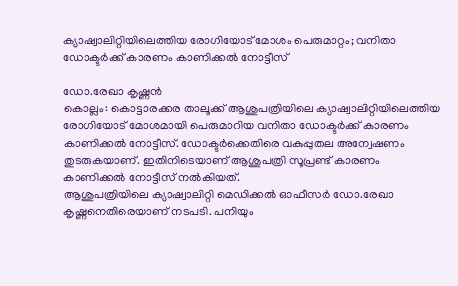ക്യാഷ്വാലിറ്റിയിലെത്തിയ രോഗിയോട് മോശം പെരുമാറ്റം; വനിതാ ഡോക്ടർക്ക് കാരണം കാണിക്കൽ നോട്ടീസ്

ഡോ.രേഖാ കൃഷ്ണൻ
കൊല്ലം: കൊട്ടാരക്കര താലൂക്ക് ആശുപത്രിയിലെ ക്യാഷ്വാലിറ്റിയിലെത്തിയ രോഗിയോട് മോശമായി പെരുമാറിയ വനിതാ ഡോക്ടർക്ക് കാരണം കാണിക്കൽ നോട്ടീസ്. ഡോക്ടർക്കെതിരെ വകുപ്പുതല അന്വേഷണം തുടരുകയാണ്. ഇതിനിടെയാണ് ആശുപത്രി സൂപ്രണ്ട് കാരണം കാണിക്കൽ നോട്ടീസ് നൽകിയത്.
ആശുപത്രിയിലെ ക്യാഷ്വാലിറ്റി മെഡിക്കൽ ഓഫീസർ ഡോ.രേഖാ കൃഷ്ണനെതിരെയാണ് നടപടി. പനിയും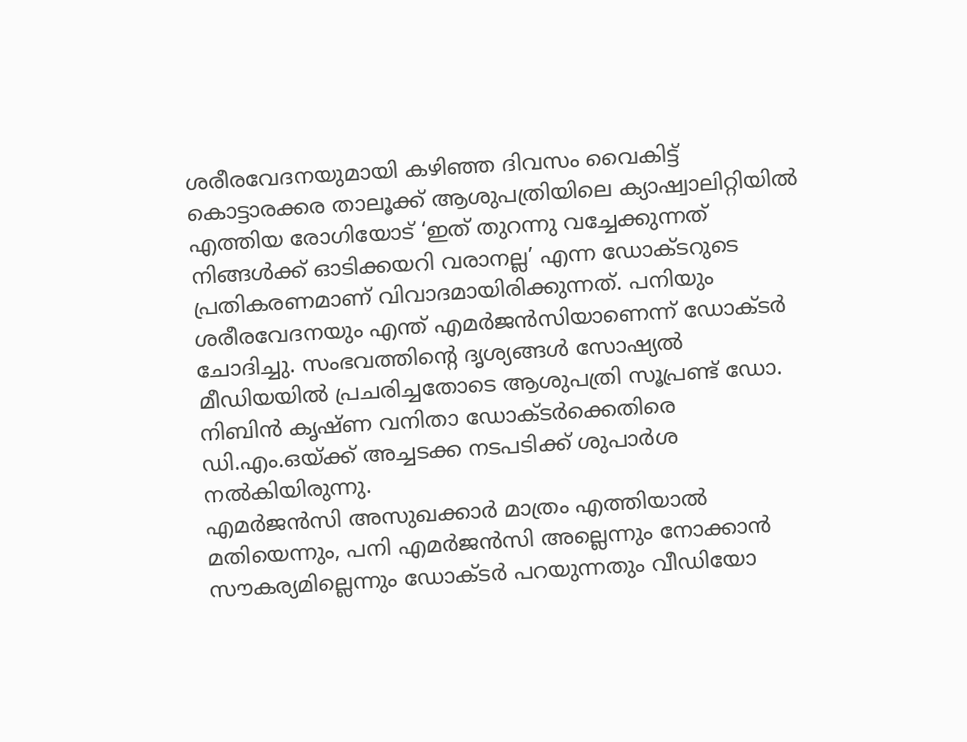ശരീരവേദനയുമായി കഴിഞ്ഞ ദിവസം വൈകിട്ട് കൊട്ടാരക്കര താലൂക്ക് ആശുപത്രിയിലെ ക്യാഷ്വാലിറ്റിയിൽ എത്തിയ രോഗിയോട് ‘ഇത് തുറന്നു വച്ചേക്കുന്നത് നിങ്ങൾക്ക് ഓടിക്കയറി വരാനല്ല’ എന്ന ഡോക്ടറുടെ പ്രതികരണമാണ് വിവാദമായിരിക്കുന്നത്. പനിയും ശരീരവേദനയും എന്ത് എമർജൻസിയാണെന്ന് ഡോക്ടർ ചോദിച്ചു. സംഭവത്തിന്റെ ദൃശ്യങ്ങൾ സോഷ്യൽ മീഡിയയിൽ പ്രചരിച്ചതോടെ ആശുപത്രി സൂപ്രണ്ട് ഡോ. നിബിൻ കൃഷ്ണ വനിതാ ഡോക്ടർക്കെതിരെ ഡി.എം.ഒയ്ക്ക് അച്ചടക്ക നടപടിക്ക് ശുപാർശ നൽകിയിരുന്നു.
എമർജൻസി അസുഖക്കാർ മാത്രം എത്തിയാൽ മതിയെന്നും, പനി എമർജൻസി അല്ലെന്നും നോക്കാൻ സൗകര്യമില്ലെന്നും ഡോക്ടർ പറയുന്നതും വീഡിയോ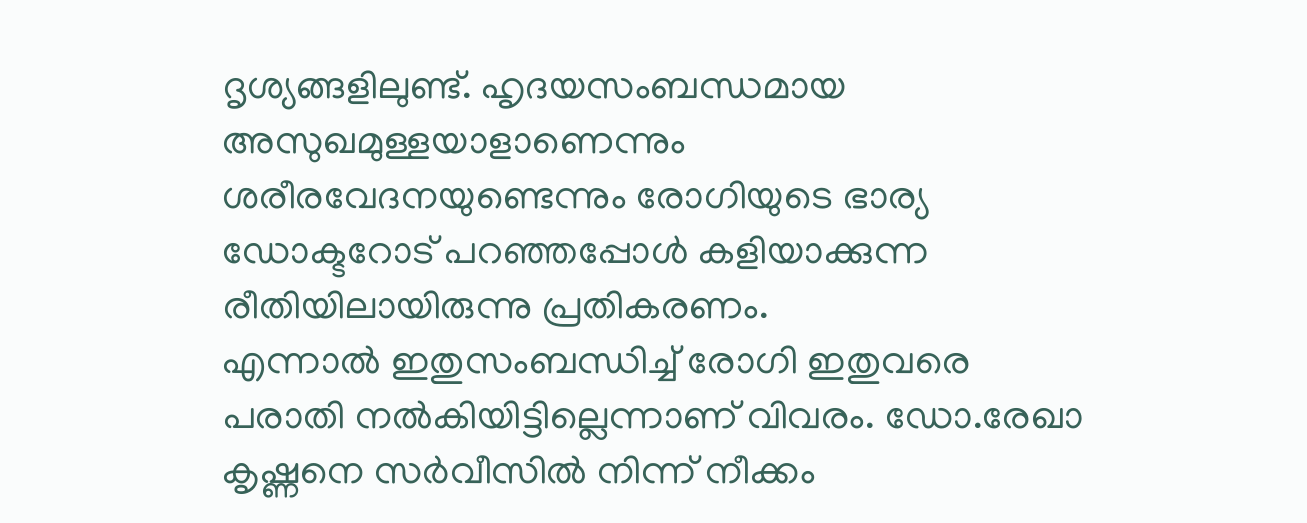ദൃശ്യങ്ങളിലുണ്ട്. ഹൃദയസംബന്ധമായ അസുഖമുള്ളയാളാണെന്നും ശരീരവേദനയുണ്ടെന്നും രോഗിയുടെ ഭാര്യ ഡോക്ടറോട് പറഞ്ഞപ്പോൾ കളിയാക്കുന്ന രീതിയിലായിരുന്നു പ്രതികരണം.
എന്നാൽ ഇതുസംബന്ധിച്ച് രോഗി ഇതുവരെ പരാതി നൽകിയിട്ടില്ലെന്നാണ് വിവരം. ഡോ.രേഖാ കൃഷ്ണനെ സർവീസിൽ നിന്ന് നീക്കം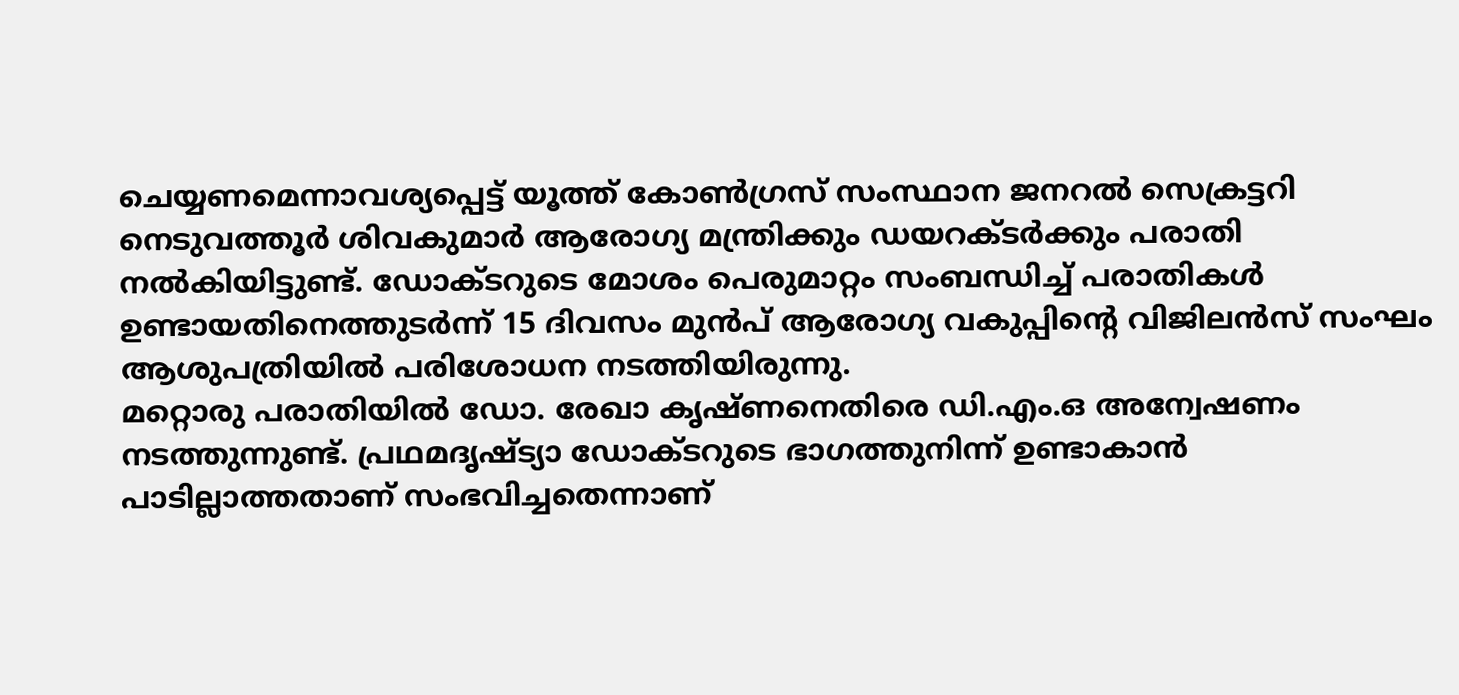ചെയ്യണമെന്നാവശ്യപ്പെട്ട് യൂത്ത് കോൺഗ്രസ് സംസ്ഥാന ജനറൽ സെക്രട്ടറി നെടുവത്തൂർ ശിവകുമാർ ആരോഗ്യ മന്ത്രിക്കും ഡയറക്ടർക്കും പരാതി നൽകിയിട്ടുണ്ട്. ഡോക്ടറുടെ മോശം പെരുമാറ്റം സംബന്ധിച്ച് പരാതികൾ ഉണ്ടായതിനെത്തുടർന്ന് 15 ദിവസം മുൻപ് ആരോഗ്യ വകുപ്പിന്റെ വിജിലൻസ് സംഘം ആശുപത്രിയിൽ പരിശോധന നടത്തിയിരുന്നു.
മറ്റൊരു പരാതിയിൽ ഡോ. രേഖാ കൃഷ്ണനെതിരെ ഡി.എം.ഒ അന്വേഷണം നടത്തുന്നുണ്ട്. പ്രഥമദൃഷ്ട്യാ ഡോക്ടറുടെ ഭാഗത്തുനിന്ന് ഉണ്ടാകാൻ പാടില്ലാത്തതാണ് സംഭവിച്ചതെന്നാണ്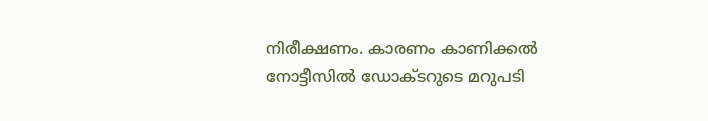നിരീക്ഷണം. കാരണം കാണിക്കൽ നോട്ടീസിൽ ഡോക്ടറുടെ മറുപടി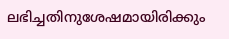ലഭിച്ചതിനുശേഷമായിരിക്കും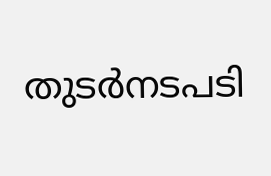തുടർനടപടി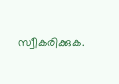സ്വീകരിക്കുക.